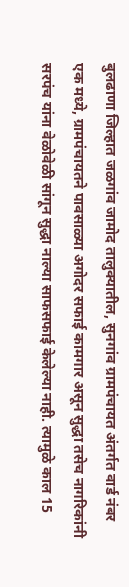बुलढाणा जिल्हात जळगांव जामोद तालुक्यातील, सुनगांव ग्रामपंचायत अंतर्गत वार्ड नंबर एक मध्ये, ग्रामपंचायतने पावसाळ्या अगोदर सफाई कामगार असून सुद्धा तसेच नागरिकांनी सरपंच यांना वेळोवेळी सांगून सुद्धा नाल्या साफसफाई केलेल्या नाही. त्यामुळे काल 15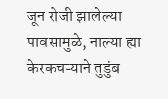जून रोजी झालेल्या पावसामुळे, नाल्या ह्या केरकचऱ्याने तुडुंब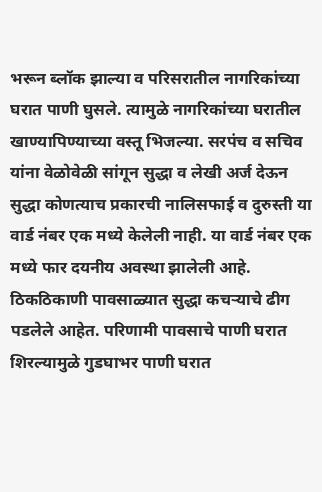भरून ब्लॉक झाल्या व परिसरातील नागरिकांच्या घरात पाणी घुसले. त्यामुळे नागरिकांच्या घरातील खाण्यापिण्याच्या वस्तू भिजल्या. सरपंच व सचिव यांना वेळोवेळी सांगून सुद्धा व लेखी अर्ज देऊन सुद्धा कोणत्याच प्रकारची नालिसफाई व दुरुस्ती या वार्ड नंबर एक मध्ये केलेली नाही. या वार्ड नंबर एक मध्ये फार दयनीय अवस्था झालेली आहे. ठिकठिकाणी पावसाळ्यात सुद्धा कचऱ्याचे ढीग पडलेले आहेत. परिणामी पावसाचे पाणी घरात शिरल्यामुळे गुडघाभर पाणी घरात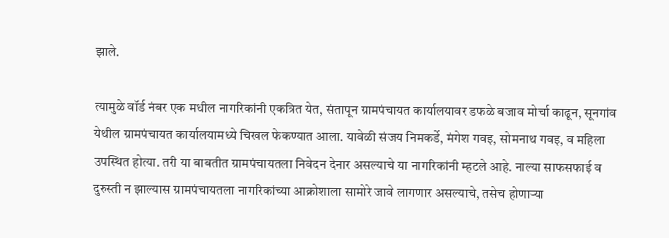झाले.

त्यामुळे वॉर्ड नंबर एक मधील नागरिकांनी एकत्रित येत, संतापून ग्रामपंचायत कार्यालयावर डफळे बजाव मोर्चा काढून, सूनगांव येथील ग्रामपंचायत कार्यालयामध्ये चिखल फेकण्यात आला. यावेळी संजय निमकर्डे, मंगेश गवइ, सोमनाथ गवइ, व महिला उपस्थित होत्या. तरी या बाबतीत ग्रामपंचायतला निवेदन देनार असल्याचे या नागरिकांनी म्हटले आहे. नाल्या साफसफाई व दुरुस्ती न झाल्यास ग्रामपंचायतला नागरिकांच्या आक्रोशाला सामोरे जावे लागणार असल्याचे, तसेच होणाऱ्या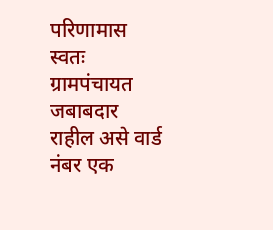परिणामास स्वतः ग्रामपंचायत जबाबदार राहील असे वार्ड नंबर एक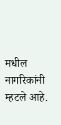मधील नागरिकांनी म्हटले आहे.